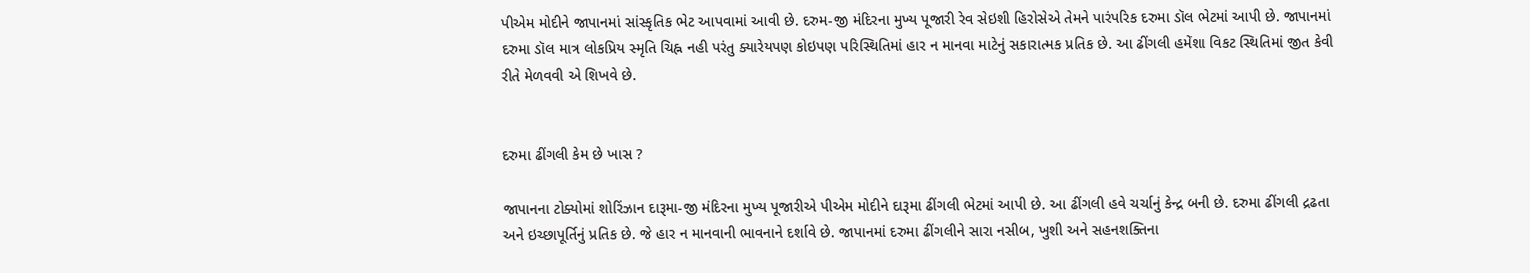પીએમ મોદીને જાપાનમાં સાંસ્કૃતિક ભેટ આપવામાં આવી છે. દરુમ-જી મંદિરના મુખ્ય પૂજારી રેવ સેઇશી હિરોસેએ તેમને પારંપરિક દરુમા ડૉલ ભેટમાં આપી છે. જાપાનમાં દરુમા ડૉલ માત્ર લોકપ્રિય સ્મૃતિ ચિહ્ન નહી પરંતુ ક્યારેયપણ કોઇપણ પરિસ્થિતિમાં હાર ન માનવા માટેનું સકારાત્મક પ્રતિક છે. આ ઢીંગલી હમેંશા વિકટ સ્થિતિમાં જીત કેવી રીતે મેળવવી એ શિખવે છે.


દરુમા ઢીંગલી કેમ છે ખાસ ?

જાપાનના ટોક્યોમાં શોરિંઝાન દારૂમા-જી મંદિરના મુખ્ય પૂજારીએ પીએમ મોદીને દારૂમા ઢીંગલી ભેટમાં આપી છે. આ ઢીંગલી હવે ચર્ચાનું કેન્દ્ર બની છે. દરુમા ઢીંગલી દ્રઢતા અને ઇચ્છાપૂર્તિનું પ્રતિક છે. જે હાર ન માનવાની ભાવનાને દર્શાવે છે. જાપાનમાં દરુમા ઢીંગલીને સારા નસીબ, ખુશી અને સહનશક્તિના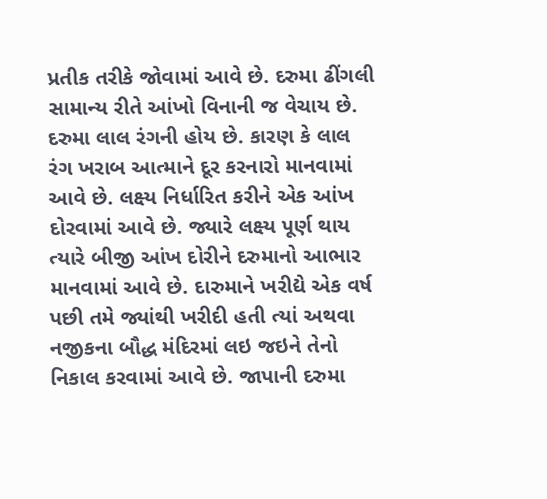પ્રતીક તરીકે જોવામાં આવે છે. દરુમા ઢીંગલી સામાન્ય રીતે આંખો વિનાની જ વેચાય છે. દરુમા લાલ રંગની હોય છે. કારણ કે લાલ રંગ ખરાબ આત્માને દૂર કરનારો માનવામાં આવે છે. લક્ષ્ય નિર્ધારિત કરીને એક આંખ દોરવામાં આવે છે. જ્યારે લક્ષ્ય પૂર્ણ થાય ત્યારે બીજી આંખ દોરીને દરુમાનો આભાર માનવામાં આવે છે. દારુમાને ખરીદ્યે એક વર્ષ પછી તમે જ્યાંથી ખરીદી હતી ત્યાં અથવા નજીકના બૌદ્ધ મંદિરમાં લઇ જઇને તેનો નિકાલ કરવામાં આવે છે. જાપાની દરુમા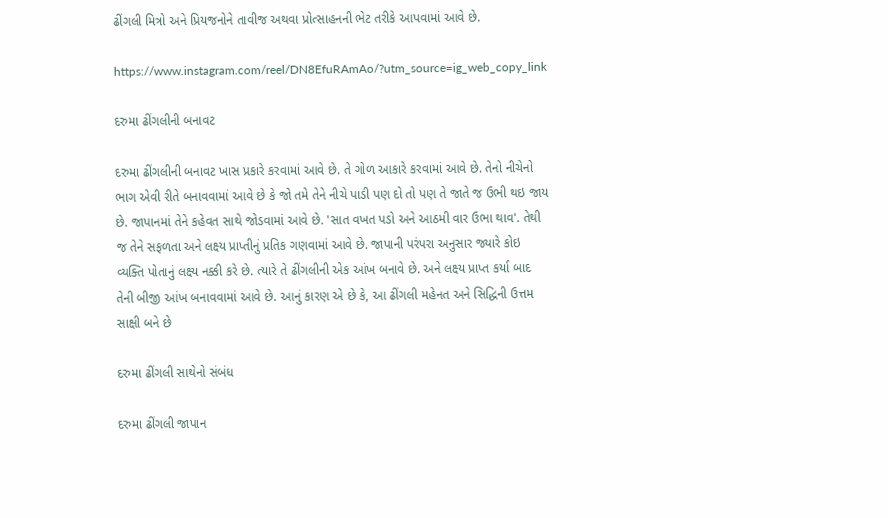ઢીંગલી મિત્રો અને પ્રિયજનોને તાવીજ અથવા પ્રોત્સાહનની ભેટ તરીકે આપવામાં આવે છે.

https://www.instagram.com/reel/DN8EfuRAmAo/?utm_source=ig_web_copy_link

દરુમા ઢીંગલીની બનાવટ

દરુમા ઢીંગલીની બનાવટ ખાસ પ્રકારે કરવામાં આવે છે. તે ગોળ આકારે કરવામાં આવે છે. તેનો નીચેનો ભાગ એવી રીતે બનાવવામાં આવે છે કે જો તમે તેને નીચે પાડી પણ દો તો પણ તે જાતે જ ઉભી થઇ જાય છે. જાપાનમાં તેને કહેવત સાથે જોડવામાં આવે છે. 'સાત વખત પડો અને આઠમી વાર ઉભા થાવ'. તેથી જ તેને સફળતા અને લક્ષ્ય પ્રાપ્તીનું પ્રતિક ગણવામાં આવે છે. જાપાની પરંપરા અનુસાર જ્યારે કોઇ વ્યક્તિ પોતાનું લક્ષ્ય નક્કી કરે છે. ત્યારે તે ઢીંગલીની એક આંખ બનાવે છે. અને લક્ષ્ય પ્રાપ્ત કર્યા બાદ તેની બીજી આંખ બનાવવામાં આવે છે. આનું કારણ એ છે કે, આ ઢીંગલી મહેનત અને સિદ્ધિની ઉત્તમ સાક્ષી બને છે

દરુમા ઢીંગલી સાથેનો સંબંધ

દરુમા ઢીંગલી જાપાન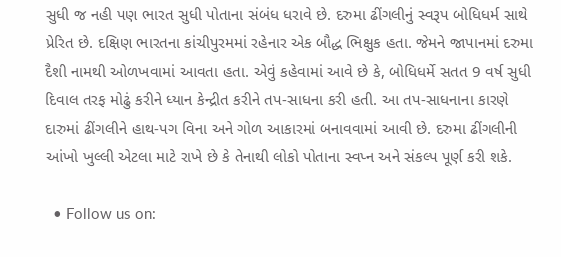સુધી જ નહી પણ ભારત સુધી પોતાના સંબંધ ધરાવે છે. દરુમા ઢીંગલીનું સ્વરૂપ બોધિધર્મ સાથે પ્રેરિત છે. દક્ષિણ ભારતના કાંચીપુરમમાં રહેનાર એક બૌદ્ધ ભિક્ષુક હતા. જેમને જાપાનમાં દરુમા દૈશી નામથી ઓળખવામાં આવતા હતા. એવું કહેવામાં આવે છે કે, બોધિધર્મે સતત 9 વર્ષ સુધી દિવાલ તરફ મોઢું કરીને ધ્યાન કેન્દ્રીત કરીને તપ-સાધના કરી હતી. આ તપ-સાધનાના કારણે દારુમાં ઢીંગલીને હાથ-પગ વિના અને ગોળ આકારમાં બનાવવામાં આવી છે. દરુમા ઢીંગલીની આંખો ખુલ્લી એટલા માટે રાખે છે કે તેનાથી લોકો પોતાના સ્વપ્ન અને સંકલ્પ પૂર્ણ કરી શકે.

  • Follow us on: